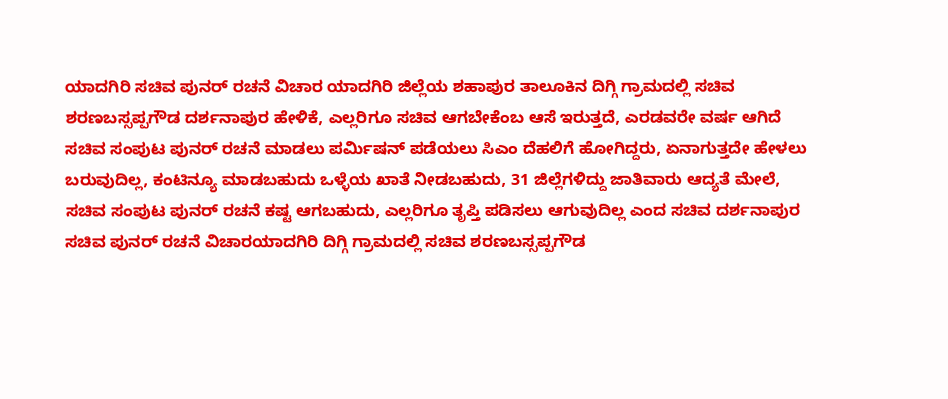ಯಾದಗಿರಿ ಸಚಿವ ಪುನರ್ ರಚನೆ ವಿಚಾರ ಯಾದಗಿರಿ ಜಿಲ್ಲೆಯ ಶಹಾಪುರ ತಾಲೂಕಿನ ದಿಗ್ಗಿ ಗ್ರಾಮದಲ್ಲಿ ಸಚಿವ ಶರಣಬಸ್ಸಪ್ಪಗೌಡ ದರ್ಶನಾಪುರ ಹೇಳಿಕೆ, ಎಲ್ಲರಿಗೂ ಸಚಿವ ಆಗಬೇಕೆಂಬ ಆಸೆ ಇರುತ್ತದೆ, ಎರಡವರೇ ವರ್ಷ ಆಗಿದೆ ಸಚಿವ ಸಂಪುಟ ಪುನರ್ ರಚನೆ ಮಾಡಲು ಪರ್ಮಿಷನ್ ಪಡೆಯಲು ಸಿಎಂ ದೆಹಲಿಗೆ ಹೋಗಿದ್ದರು, ಏನಾಗುತ್ತದೇ ಹೇಳಲು ಬರುವುದಿಲ್ಲ, ಕಂಟಿನ್ಯೂ ಮಾಡಬಹುದು ಒಳ್ಳೆಯ ಖಾತೆ ನೀಡಬಹುದು, 31 ಜಿಲ್ಲೆಗಳಿದ್ದು ಜಾತಿವಾರು ಆದ್ಯತೆ ಮೇಲೆ, ಸಚಿವ ಸಂಪುಟ ಪುನರ್ ರಚನೆ ಕಷ್ಟ ಆಗಬಹುದು, ಎಲ್ಲರಿಗೂ ತೃಪ್ತಿ ಪಡಿಸಲು ಆಗುವುದಿಲ್ಲ ಎಂದ ಸಚಿವ ದರ್ಶನಾಪುರ
ಸಚಿವ ಪುನರ್ ರಚನೆ ವಿಚಾರಯಾದಗಿರಿ ದಿಗ್ಗಿ ಗ್ರಾಮದಲ್ಲಿ ಸಚಿವ ಶರಣಬಸ್ಸಪ್ಪಗೌಡ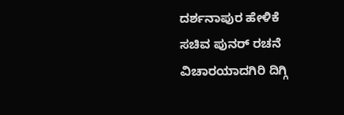ದರ್ಶನಾಪುರ ಹೇಳಿಕೆ
ಸಚಿವ ಪುನರ್ ರಚನೆ ವಿಚಾರಯಾದಗಿರಿ ದಿಗ್ಗಿ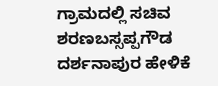ಗ್ರಾಮದಲ್ಲಿ ಸಚಿವ ಶರಣಬಸ್ಸಪ್ಪಗೌಡ ದರ್ಶನಾಪುರ ಹೇಳಿಕೆ